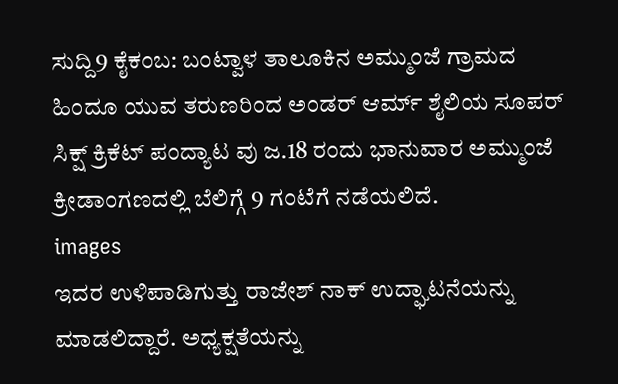ಸುದ್ದಿ9 ಕೈಕಂಬ: ಬಂಟ್ವಾಳ ತಾಲೂಕಿನ ಅಮ್ಮುಂಜೆ ಗ್ರಾಮದ ಹಿಂದೂ ಯುವ ತರುಣರಿಂದ ಅಂಡರ್ ಆರ್ಮ್ ಶೈಲಿಯ ಸೂಪರ್ ಸಿಕ್ಷ್ ಕ್ರಿಕೆಟ್ ಪಂದ್ಯಾಟ ವು ಜ.18 ರಂದು ಭಾನುವಾರ ಅಮ್ಮುಂಜೆ ಕ್ರೀಡಾಂಗಣದಲ್ಲಿ ಬೆಲಿಗ್ಗೆ 9 ಗಂಟೆಗೆ ನಡೆಯಲಿದೆ.
images
ಇದರ ಉಳಿಪಾಡಿಗುತ್ತು ರಾಜೇಶ್ ನಾಕ್ ಉದ್ಘಾಟನೆಯನ್ನು ಮಾಡಲಿದ್ದಾರೆ. ಅಧ್ಯಕ್ಷತೆಯನ್ನು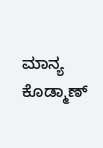ಮಾನ್ಯ ಕೊಡ್ಮಾಣ್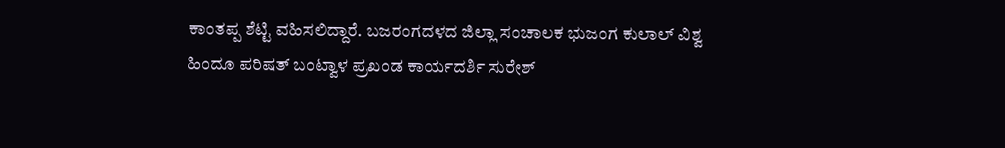ಕಾಂತಪ್ಪ ಶೆಟ್ಟಿ ವಹಿಸಲಿದ್ದಾರೆ. ಬಜರಂಗದಳದ ಜಿಲ್ಲಾ ಸಂಚಾಲಕ ಭುಜಂಗ ಕುಲಾಲ್ ವಿಶ್ವ ಹಿಂದೂ ಪರಿಷತ್ ಬಂಟ್ವಾಳ ಪ್ರಖಂಡ ಕಾರ್ಯದರ್ಶಿ ಸುರೇಶ್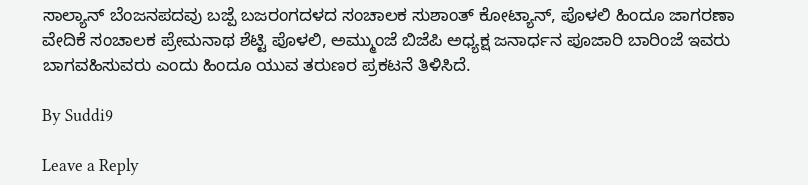ಸಾಲ್ಯಾನ್ ಬೆಂಜನಪದವು ಬಜ್ಪೆ ಬಜರಂಗದಳದ ಸಂಚಾಲಕ ಸುಶಾಂತ್ ಕೋಟ್ಯಾನ್, ಪೊಳಲಿ ಹಿಂದೂ ಜಾಗರಣಾ ವೇದಿಕೆ ಸಂಚಾಲಕ ಪ್ರೇಮನಾಥ ಶೆಟ್ಟಿ ಪೊಳಲಿ, ಅಮ್ಮುಂಜೆ ಬಿಜೆಪಿ ಅಧ್ಯಕ್ಷ ಜನಾರ್ಧನ ಪೂಜಾರಿ ಬಾರಿಂಜೆ ಇವರು ಬಾಗವಹಿಸುವರು ಎಂದು ಹಿಂದೂ ಯುವ ತರುಣರ ಪ್ರಕಟನೆ ತಿಳಿಸಿದೆ.

By Suddi9

Leave a Reply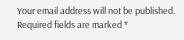Your email address will not be published. Required fields are marked *